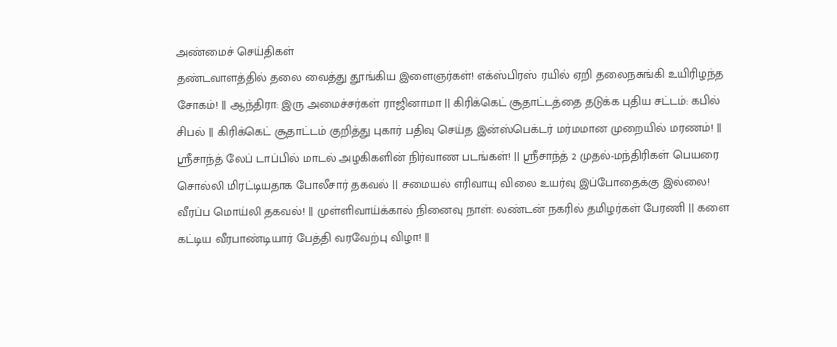அண்மைச் செய்திகள்
தண்டவாளத்தில் தலை வைத்து தூங்கிய இளைஞர்கள்! எக்ஸ்பிரஸ் ரயில் ஏறி தலைநசுங்கி உயிரிழந்த சோகம்! || ஆந்திரா: இரு அமைச்சர்கள் ராஜினாமா || கிரிக்கெட் சூதாட்டத்தை தடுக்க புதிய சட்டம்: கபில் சிபல் || கிரிக்கெட் சூதாட்டம் குறித்து புகார் பதிவு செய்த இன்ஸ்பெக்டர் மர்மமான முறையில் மரணம்! || ஸ்ரீசாந்த் லேப் டாப்பில் மாடல் அழகிகளின் நிர்வாண படங்கள்! || ஸ்ரீசாந்த் 2 முதல்-மந்திரிகள் பெயரை சொல்லி மிரட்டியதாக போலீசார் தகவல் || சமையல் எரிவாயு விலை உயர்வு இப்போதைக்கு இல்லை! வீரப்ப மொய்லி தகவல்! || முள்ளிவாய்க்கால் நினைவு நாள்: லண்டன் நகரில் தமிழர்கள் பேரணி || களை கட்டிய வீரபாண்டியார் பேத்தி வரவேற்பு விழா! ||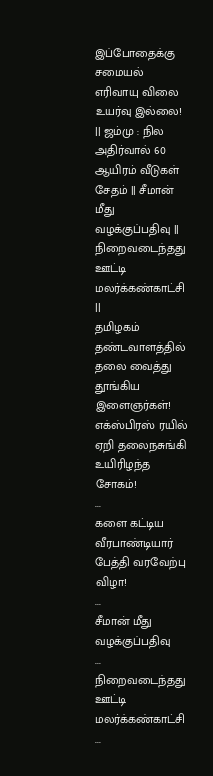இப்போதைக்கு சமையல் எரிவாயு விலை உயர்வு இல்லை! || ஜம்மு : நில அதிர்வால் 60 ஆயிரம் வீடுகள் சேதம் || சீமான் மீது வழக்குப்பதிவு || நிறைவடைந்தது ஊட்டி மலர்க்கண்காட்சி ||
தமிழகம்
தண்டவாளத்தில் தலை வைத்து தூங்கிய இளைஞர்கள்! எக்ஸ்பிரஸ் ரயில் ஏறி தலைநசுங்கி உயிரிழந்த சோகம்!
...
களை கட்டிய வீரபாண்டியார் பேத்தி வரவேற்பு விழா!
...
சீமான் மீது வழக்குப்பதிவு
...
நிறைவடைந்தது ஊட்டி மலர்க்கண்காட்சி
...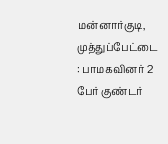மன்னார்குடி, முத்துப்பேட்டை : பாமகவினர் 2 பேர் குண்டர்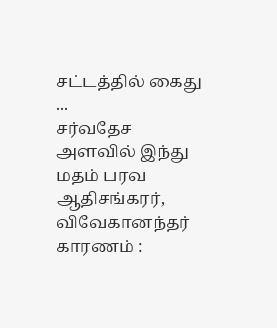சட்டத்தில் கைது
...
சர்வதேச அளவில் இந்து மதம் பரவ ஆதிசங்கரர், விவேகானந்தர் காரணம் :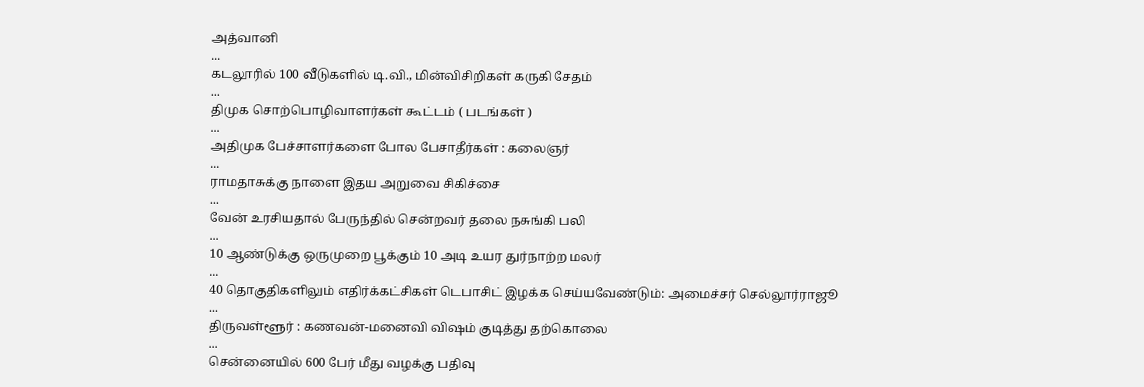அத்வானி
...
கடலூரில் 100 வீடுகளில் டி.வி., மின்விசிறிகள் கருகி சேதம்
...
திமுக ‌சொற்பொழிவாளர்கள் கூட்டம் ( படங்கள் )
...
அதிமுக பேச்சாளர்களை போல பேசாதீர்கள் : கலைஞர்
...
ராமதாசுக்கு நாளை இதய அறுவை சிகிச்சை
...
வேன் உரசியதால் பேருந்தில் சென்றவர் தலை நசுங்கி பலி
...
10 ஆண்டுக்கு ஒருமுறை பூக்கும் 10 அடி உயர துர்நாற்ற மலர்
...
40 தொகுதிகளிலும் எதிர்க்கட்சிகள் டெபாசிட் இழக்க செய்யவேண்டும்: அமைச்சர் செல்லூர்ராஜூ
...
திருவள்ளூர் : கணவன்-மனைவி விஷம் குடித்து தற்கொலை
...
சென்னையில் 600 பேர் மீது வழக்கு பதிவு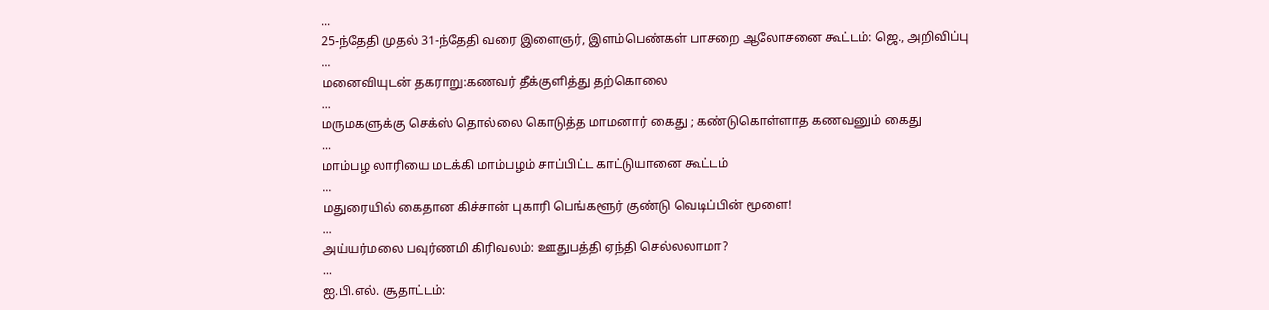...
25-ந்தேதி முதல் 31-ந்தேதி வரை இளைஞர், இளம்பெண்கள் பாசறை ஆலோசனை கூட்டம்: ஜெ., அறிவிப்பு
...
மனைவியுடன் தகராறு:கணவர் தீக்குளித்து தற்கொலை
...
மருமகளுக்கு செக்ஸ் தொல்லை கொடுத்த மாமனார் கைது ; கண்டுகொள்ளாத கணவனும் கைது
...
மாம்பழ லாரியை மடக்கி மாம்பழம் சாப்பிட்ட காட்டுயானை கூட்டம்
...
மதுரையில் கைதான கிச்சான் புகாரி பெங்களூர் குண்டு வெடிப்பின் மூளை!
...
அய்யர்மலை பவுர்ணமி கிரிவலம்: ஊதுபத்தி ஏந்தி செல்லலாமா?
...
ஐ.பி.எல். சூதாட்டம்: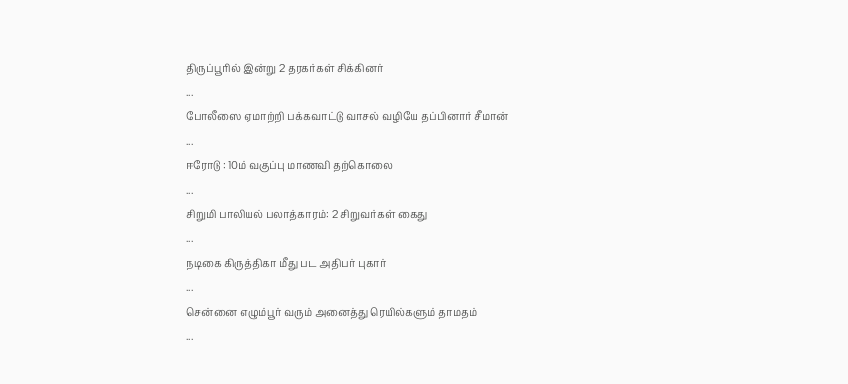திருப்பூரில் இன்று 2 தரகர்கள் சிக்கினர்
...
போலீஸை ஏமாற்றி பக்கவாட்டு வாசல் வழியே தப்பினார் சீமான்
...
ஈரோடு : 10ம் வகுப்பு மாணவி தற்கொலை
...
சிறுமி பாலியல் பலாத்காரம்: 2 சிறுவர்கள் கைது
...
நடிகை கிருத்திகா மீது பட அதிபர் புகார்
...
சென்னை எழும்பூர் வரும் அனைத்து ரெயில்களும் தாமதம்
...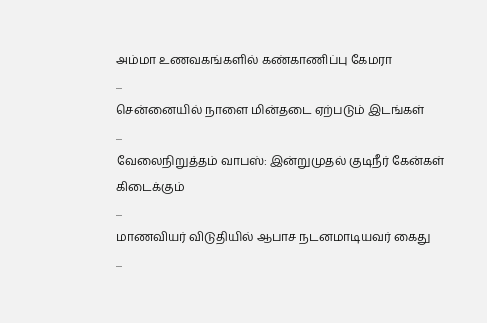அம்மா உணவகங்களில் கண்காணிப்பு கேமரா
...
சென்னையில் நாளை மின்தடை ஏற்படும் இடங்கள்
...
வேலைநிறுத்தம் வாபஸ்: இன்றுமுதல் குடிநீர் கேன்கள் கிடைக்கும்
...
மாணவியர் விடுதியில் ஆபாச நடனமாடியவர் கைது
...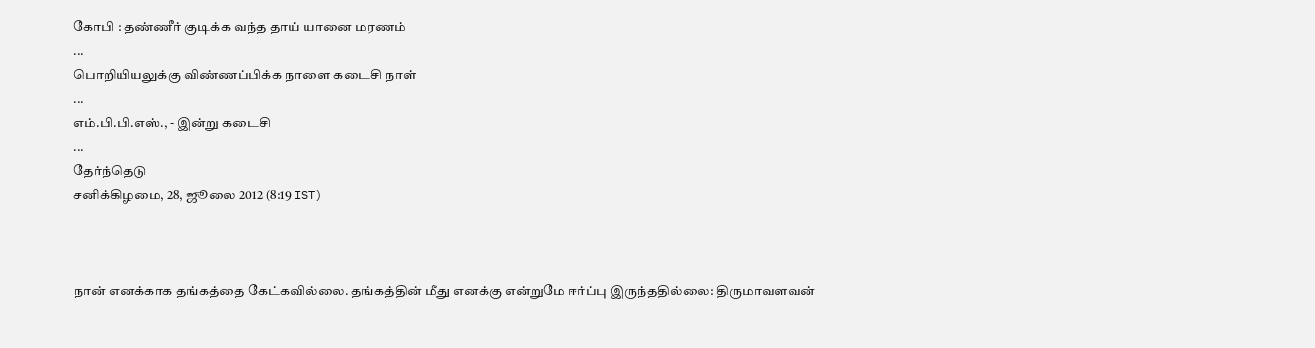கோபி : தண்ணீர் குடிக்க வந்த தாய் யானை மரணம்
...
பொறியியலுக்கு விண்ணப்பிக்க நாளை கடைசி நாள்
...
எம்.பி.பி.எஸ்., - இன்று கடைசி
...
தேர்ந்தெடு
சனிக்கிழமை, 28, ஜூலை 2012 (8:19 IST)



நான் எனக்காக தங்கத்தை கேட்கவில்லை. தங்கத்தின் மீது எனக்கு என்றுமே ஈர்ப்பு இருந்ததில்லை: திருமாவளவன்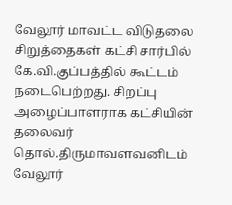வேலூர் மாவட்ட விடுதலை சிறுத்தைகள் கட்சி சார்பில் கே.வி.குப்பத்தில் கூட்டம் நடைபெற்றது. சிறப்பு அழைப்பாளராக கட்சியின் தலைவர் தொல்.திருமாவளவனிடம் வேலூர்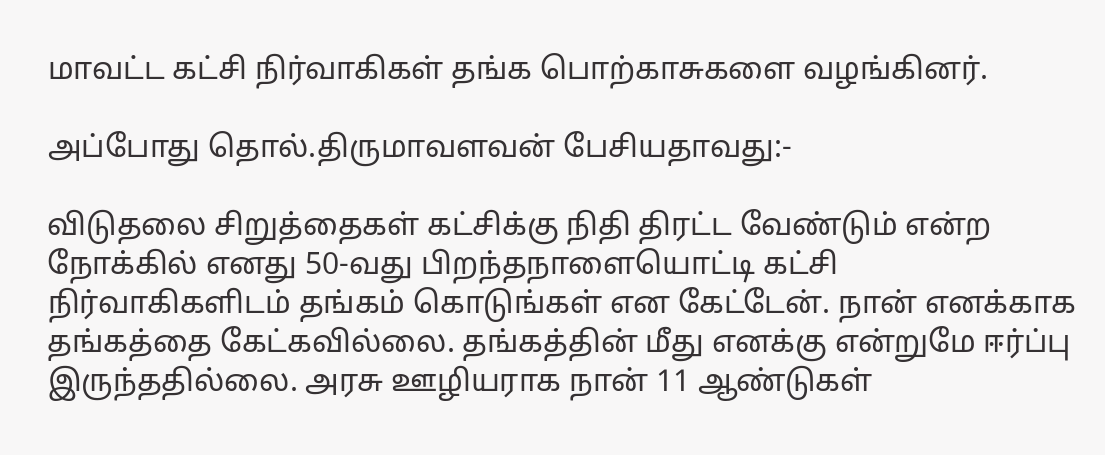மாவட்ட கட்சி நிர்வாகிகள் தங்க பொற்காசுகளை வழங்கினர்.

அப்போது தொல்.திருமாவளவன் பேசியதாவது:-

விடுதலை சிறுத்தைகள் கட்சிக்கு நிதி திரட்ட வேண்டும் என்ற நோக்கில் எனது 50-வது பிறந்தநாளையொட்டி கட்சி நிர்வாகிகளிடம் தங்கம் கொடுங்கள் என கேட்டேன். நான் எனக்காக தங்கத்தை கேட்கவில்லை. தங்கத்தின் மீது எனக்கு என்றுமே ஈர்ப்பு இருந்ததில்லை. அரசு ஊழியராக நான் 11 ஆண்டுகள்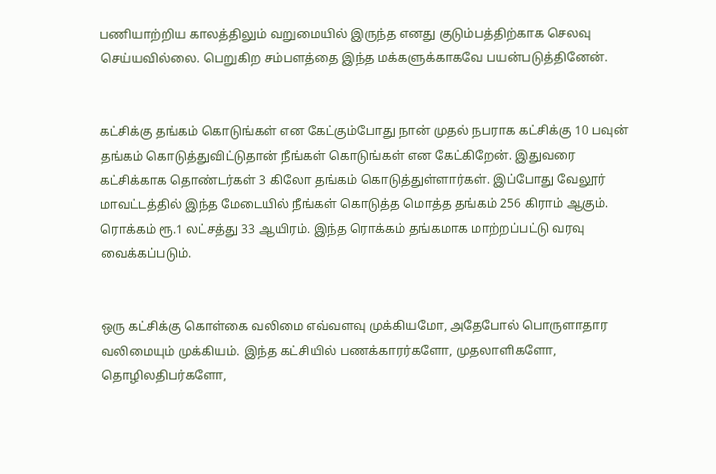பணியாற்றிய காலத்திலும் வறுமையில் இருந்த எனது குடும்பத்திற்காக செலவு செய்யவில்லை. பெறுகிற சம்பளத்தை இந்த மக்களுக்காகவே பயன்படுத்தினேன்.


கட்சிக்கு தங்கம் கொடுங்கள் என கேட்கும்போது நான் முதல் நபராக கட்சிக்கு 10 பவுன் தங்கம் கொடுத்துவிட்டுதான் நீங்கள் கொடுங்கள் என கேட்கிறேன். இதுவரை கட்சிக்காக தொண்டர்கள் 3 கிலோ தங்கம் கொடுத்துள்ளார்கள். இப்போது வேலூர் மாவட்டத்தில் இந்த மேடையில் நீங்கள் கொடுத்த மொத்த தங்கம் 256 கிராம் ஆகும். ரொக்கம் ரூ.1 லட்சத்து 33 ஆயிரம். இந்த ரொக்கம் தங்கமாக மாற்றப்பட்டு வரவு வைக்கப்படும்.


ஒரு கட்சிக்கு கொள்கை வலிமை எவ்வளவு முக்கியமோ, அதேபோல் பொருளாதார வலிமையும் முக்கியம். இந்த கட்சியில் பணக்காரர்களோ, முதலாளிகளோ, தொழிலதிபர்களோ,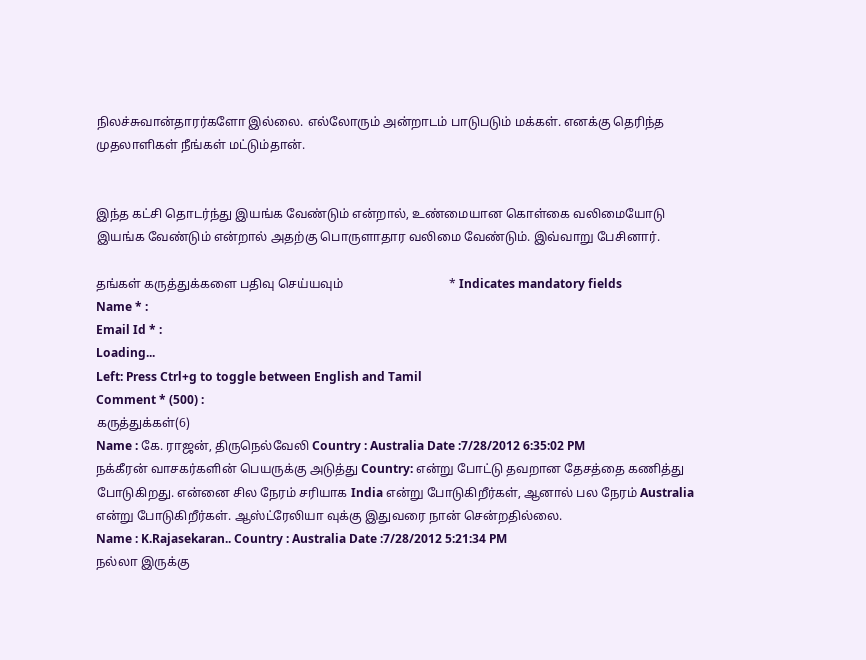நிலச்சுவான்தாரர்களோ இல்லை. எல்லோரும் அன்றாடம் பாடுபடும் மக்கள். எனக்கு தெரிந்த முதலாளிகள் நீங்கள் மட்டும்தான்.


இந்த கட்சி தொடர்ந்து இயங்க வேண்டும் என்றால், உண்மையான கொள்கை வலிமையோடு இயங்க வேண்டும் என்றால் அதற்கு பொருளாதார வலிமை வேண்டும். இவ்வாறு பேசினார்.

தங்கள் கருத்துக்களை பதிவு செய்யவும்                                  * Indicates mandatory fields
Name * :
Email Id * :
Loading...
Left: Press Ctrl+g to toggle between English and Tamil
Comment * (500) :
கருத்துக்கள்(6)
Name : கே. ராஜன், திருநெல்வேலி Country : Australia Date :7/28/2012 6:35:02 PM
நக்கீரன் வாசகர்களின் பெயருக்கு அடுத்து Country: என்று போட்டு தவறான தேசத்தை கணித்து போடுகிறது. என்னை சில நேரம் சரியாக India என்று போடுகிறீர்கள், ஆனால் பல நேரம் Australia என்று போடுகிறீர்கள். ஆஸ்ட்ரேலியா வுக்கு இதுவரை நான் சென்றதில்லை.
Name : K.Rajasekaran.. Country : Australia Date :7/28/2012 5:21:34 PM
நல்லா இருக்கு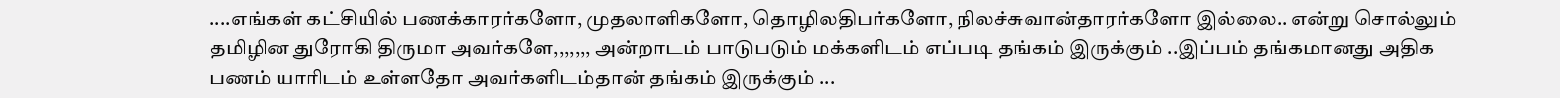....எங்கள் கட்சியில் பணக்காரர்களோ, முதலாளிகளோ, தொழிலதிபர்களோ, நிலச்சுவான்தாரர்களோ இல்லை.. என்று சொல்லும் தமிழின துரோகி திருமா அவர்களே,,,,,,, அன்றாடம் பாடுபடும் மக்களிடம் எப்படி தங்கம் இருக்கும் ..இப்பம் தங்கமானது அதிக பணம் யாரிடம் உள்ளதோ அவர்களிடம்தான் தங்கம் இருக்கும் ...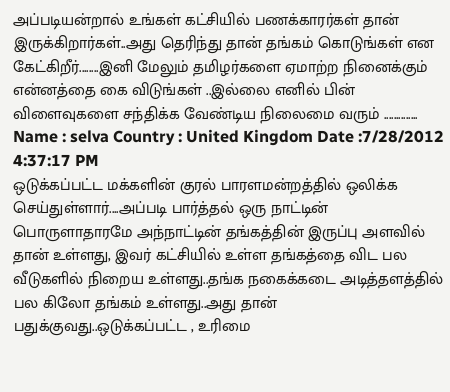அப்படியன்றால் உங்கள் கட்சியில் பணக்காரர்கள் தான் இருக்கிறார்கள்..அது தெரிந்து தான் தங்கம் கொடுங்கள் என கேட்கிறீர்........இனி மேலும் தமிழர்களை ஏமாற்ற நினைக்கும் என்னத்தை கை விடுங்கள் ..இல்லை எனில் பின் விளைவுகளை சந்திக்க வேண்டிய நிலைமை வரும் ..............
Name : selva Country : United Kingdom Date :7/28/2012 4:37:17 PM
ஒடுக்கப்பட்ட மக்களின் குரல் பாரளமன்றத்தில் ஒலிக்க செய்துள்ளார்....அப்படி பார்த்தல் ஒரு நாட்டின் பொருளாதாரமே அந்நாட்டின் தங்கத்தின் இருப்பு அளவில் தான் உள்ளது, இவர் கட்சியில் உள்ள தங்கத்தை விட பல வீடுகளில் நிறைய உள்ளது..தங்க நகைக்கடை அடித்தளத்தில் பல கிலோ தங்கம் உள்ளது..அது தான் பதுக்குவது..ஒடுக்கப்பட்ட , உரிமை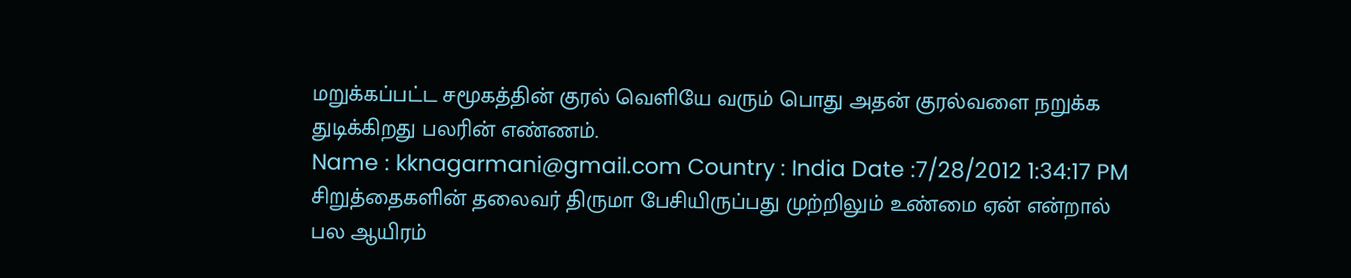மறுக்கப்பட்ட சமூகத்தின் குரல் வெளியே வரும் பொது அதன் குரல்வளை நறுக்க துடிக்கிறது பலரின் எண்ணம்.
Name : kknagarmani@gmail.com Country : India Date :7/28/2012 1:34:17 PM
சிறுத்தைகளின் தலைவர் திருமா பேசியிருப்பது முற்றிலும் உண்மை ஏன் என்றால் பல ஆயிரம்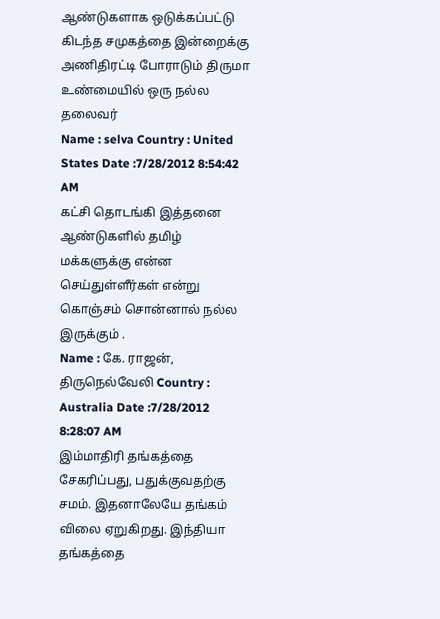ஆண்டுகளாக ஒடுக்கப்பட்டு கிடந்த சமுகத்தை இன்றைக்கு அணிதிரட்டி போராடும் திருமா உண்மையில் ஒரு நல்ல தலைவர்
Name : selva Country : United States Date :7/28/2012 8:54:42 AM
கட்சி தொடங்கி இத்தனை ஆண்டுகளில் தமிழ் மக்களுக்கு என்ன செய்துள்ளீர்கள் என்று கொஞ்சம் சொன்னால் நல்ல இருக்கும் .
Name : கே. ராஜன், திருநெல்வேலி Country : Australia Date :7/28/2012 8:28:07 AM
இம்மாதிரி தங்கத்தை சேகரிப்பது, பதுக்குவதற்கு சமம். இதனாலேயே தங்கம் விலை ஏறுகிறது. இந்தியா தங்கத்தை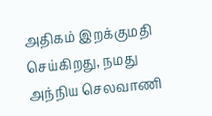அதிகம் இறக்குமதி செய்கிறது, நமது அந்நிய செலவாணி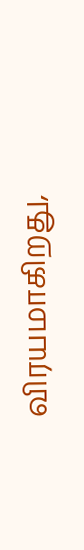விரயமாகிறது,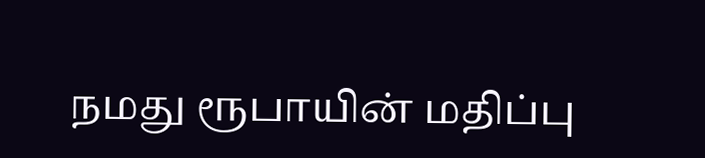நமது ரூபாயின் மதிப்பு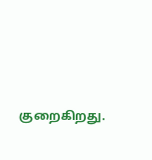குறைகிறது.